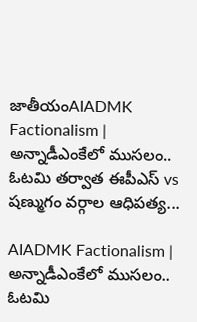జాతీయంAIADMK Factionalism | అన్నాడీఎంకేలో ముసలం.. ఓటమి తర్వాత ఈపీఎస్ vs షణ్ముగం వర్గాల ఆధిపత్య...

AIADMK Factionalism | అన్నాడీఎంకేలో ముసలం.. ఓటమి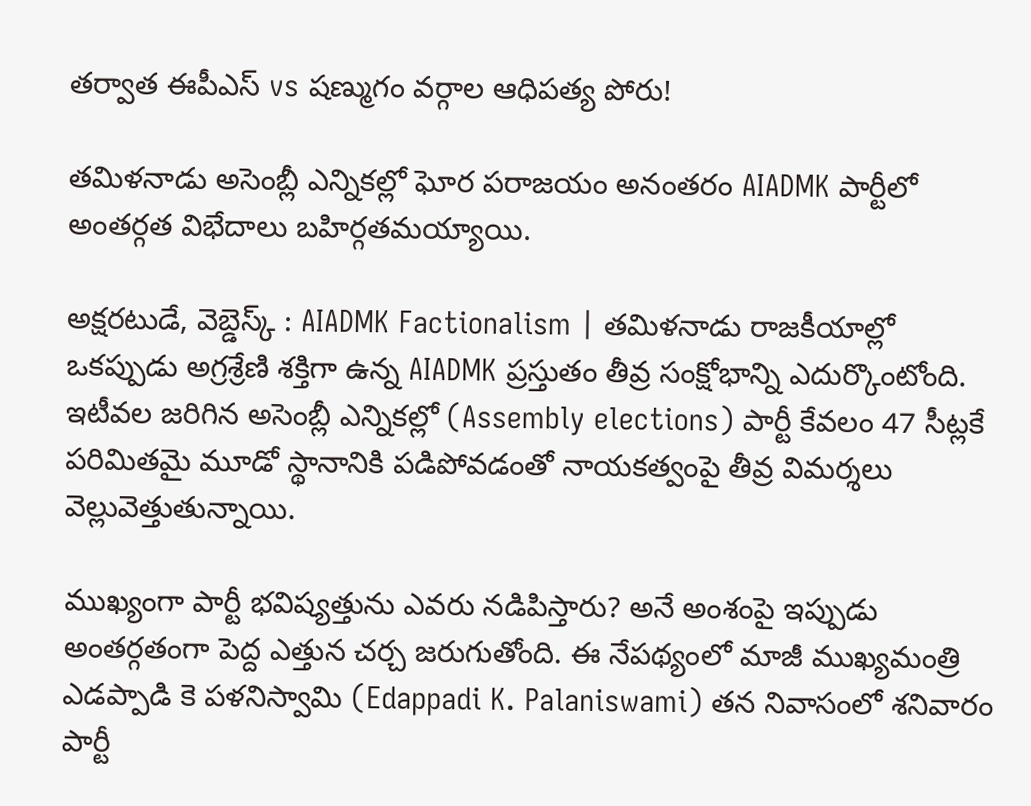తర్వాత ఈపీఎస్ vs షణ్ముగం వర్గాల ఆధిపత్య పోరు!

తమిళనాడు అసెంబ్లీ ఎన్నికల్లో ఘోర పరాజయం అనంతరం AIADMK పార్టీలో అంతర్గత విభేదాలు బహిర్గతమయ్యాయి.

అక్షరటుడే, వెబ్డెస్క్ : AIADMK Factionalism | తమిళనాడు రాజకీయాల్లో ఒకప్పుడు అగ్రశ్రేణి శక్తిగా ఉన్న AIADMK ప్రస్తుతం తీవ్ర సంక్షోభాన్ని ఎదుర్కొంటోంది. ఇటీవల జరిగిన అసెంబ్లీ ఎన్నికల్లో (Assembly elections) పార్టీ కేవలం 47 సీట్లకే పరిమితమై మూడో స్థానానికి పడిపోవడంతో నాయకత్వంపై తీవ్ర విమర్శలు వెల్లువెత్తుతున్నాయి.

ముఖ్యంగా పార్టీ భవిష్యత్తును ఎవరు నడిపిస్తారు? అనే అంశంపై ఇప్పుడు అంతర్గతంగా పెద్ద ఎత్తున చర్చ జరుగుతోంది. ఈ నేపథ్యంలో మాజీ ముఖ్యమంత్రి ఎడప్పాడి కె పళనిస్వామి (Edappadi K. Palaniswami) తన నివాసంలో శనివారం పార్టీ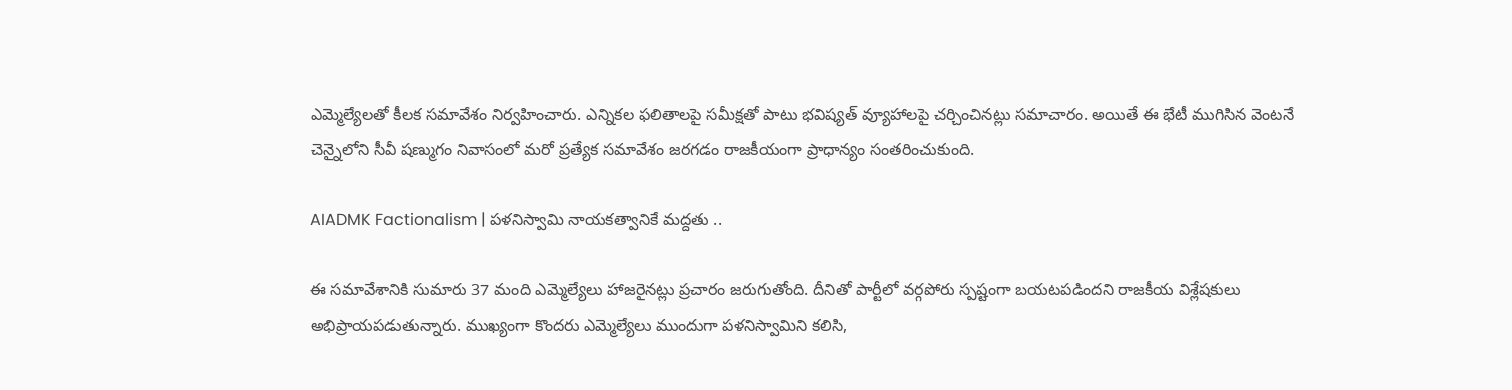ఎమ్మెల్యేలతో కీలక సమావేశం నిర్వహించారు. ఎన్నికల ఫలితాలపై సమీక్షతో పాటు భవిష్యత్ వ్యూహాలపై చర్చించినట్లు సమాచారం. అయితే ఈ భేటీ ముగిసిన వెంటనే చెన్నైలోని సీవీ షణ్ముగం నివాసంలో మరో ప్రత్యేక సమావేశం జరగడం రాజకీయంగా ప్రాధాన్యం సంతరించుకుంది.

AIADMK Factionalism | పళనిస్వామి నాయకత్వానికే మద్దతు ..

ఈ సమావేశానికి సుమారు 37 మంది ఎమ్మెల్యేలు హాజరైనట్లు ప్రచారం జరుగుతోంది. దీనితో పార్టీలో వర్గపోరు స్పష్టంగా బయటపడిందని రాజకీయ విశ్లేషకులు అభిప్రాయపడుతున్నారు. ముఖ్యంగా కొందరు ఎమ్మెల్యేలు ముందుగా పళనిస్వామిని కలిసి,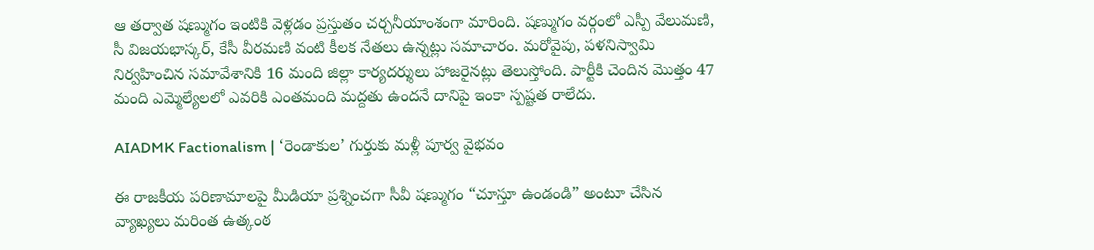ఆ తర్వాత షణ్ముగం ఇంటికి వెళ్లడం ప్రస్తుతం చర్చనీయాంశంగా మారింది. షణ్ముగం వర్గంలో ఎస్పీ వేలుమణి, సీ విజయభాస్కర్, కేసీ వీరమణి వంటి కీలక నేతలు ఉన్నట్లు సమాచారం. మరోవైపు, పళనిస్వామి నిర్వహించిన సమావేశానికి 16 మంది జిల్లా కార్యదర్శులు హాజరైనట్లు తెలుస్తోంది. పార్టీకి చెందిన మొత్తం 47 మంది ఎమ్మెల్యేలలో ఎవరికి ఎంతమంది మద్దతు ఉందనే దానిపై ఇంకా స్పష్టత రాలేదు.

AIADMK Factionalism | ‘రెండాకుల’ గుర్తుకు మళ్లీ పూర్వ వైభవం

ఈ రాజకీయ పరిణామాలపై మీడియా ప్రశ్నించగా సీవీ షణ్ముగం “చూస్తూ ఉండండి” అంటూ చేసిన వ్యాఖ్యలు మరింత ఉత్కంఠ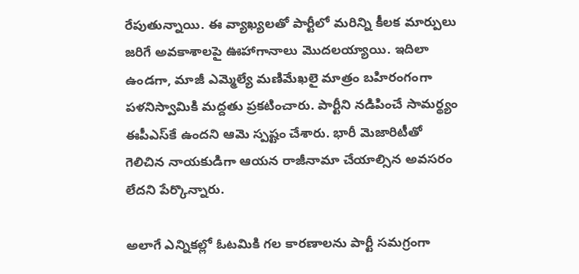రేపుతున్నాయి. ఈ వ్యాఖ్యలతో పార్టీలో మరిన్ని కీలక మార్పులు జరిగే అవకాశాలపై ఊహాగానాలు మొదలయ్యాయి. ఇదిలా ఉండగా, మాజీ ఎమ్మెల్యే మణిమేఖలై మాత్రం బహిరంగంగా పళనిస్వామికి మద్దతు ప్రకటించారు. పార్టీని నడిపించే సామర్థ్యం ఈపీఎస్‌కే ఉందని ఆమె స్పష్టం చేశారు. భారీ మెజారిటీతో గెలిచిన నాయకుడిగా ఆయన రాజీనామా చేయాల్సిన అవసరం లేదని పేర్కొన్నారు.

అలాగే ఎన్నికల్లో ఓటమికి గల కారణాలను పార్టీ సమగ్రంగా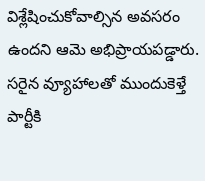విశ్లేషించుకోవాల్సిన అవసరం ఉందని ఆమె అభిప్రాయపడ్డారు. సరైన వ్యూహాలతో ముందుకెళ్తే పార్టీకి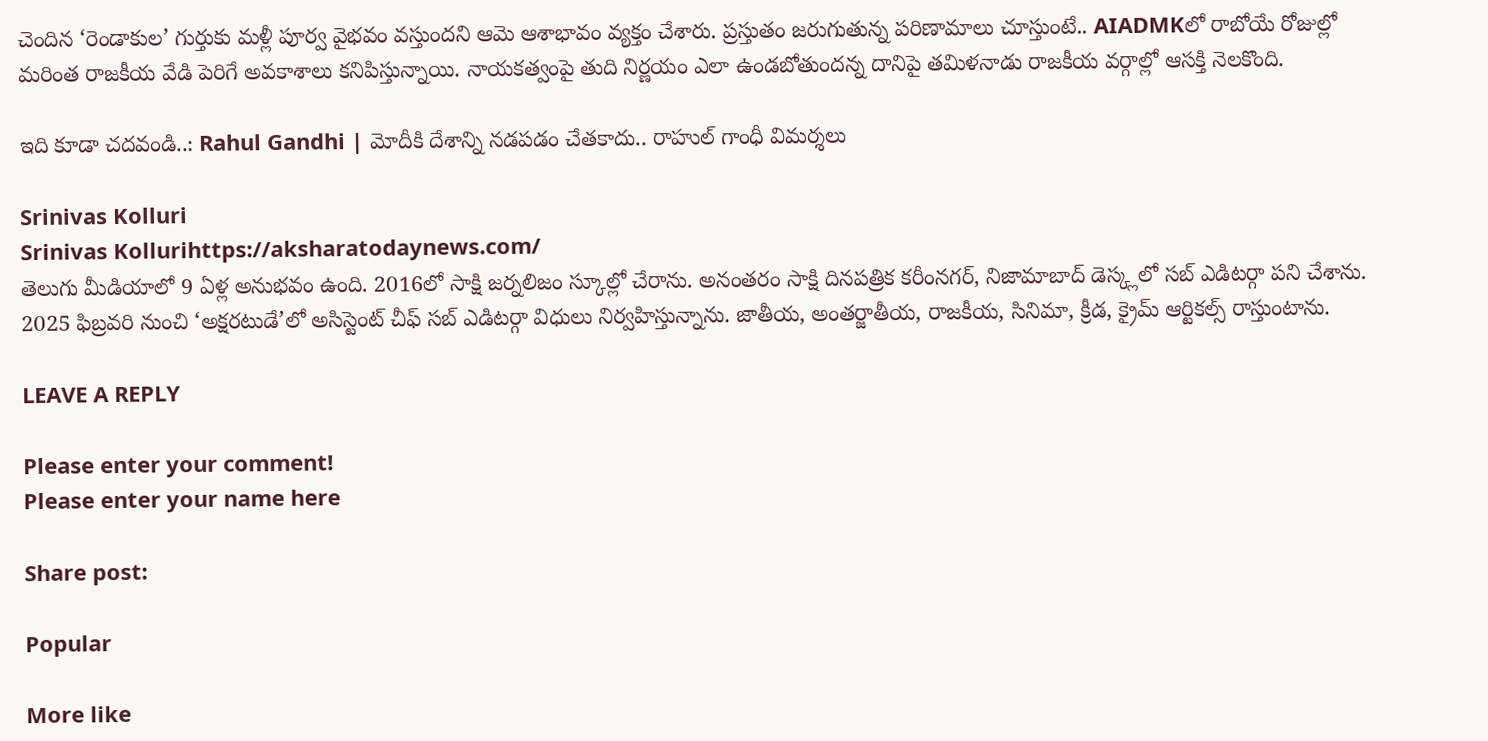చెందిన ‘రెండాకుల’ గుర్తుకు మళ్లీ పూర్వ వైభవం వస్తుందని ఆమె ఆశాభావం వ్యక్తం చేశారు. ప్రస్తుతం జరుగుతున్న పరిణామాలు చూస్తుంటే.. AIADMKలో రాబోయే రోజుల్లో మరింత రాజకీయ వేడి పెరిగే అవకాశాలు కనిపిస్తున్నాయి. నాయకత్వంపై తుది నిర్ణయం ఎలా ఉండబోతుందన్న దానిపై తమిళనాడు రాజకీయ వర్గాల్లో ఆసక్తి నెలకొంది.

ఇది కూడా చదవండి..: Rahul Gandhi | మోదీకి దేశాన్ని నడపడం చేతకాదు.. రాహుల్ గాంధీ విమర్శలు

Srinivas Kolluri
Srinivas Kollurihttps://aksharatodaynews.com/
తెలుగు మీడియాలో 9 ఏళ్ల అనుభవం ఉంది. 2016లో సాక్షి జర్నలిజం స్కూల్లో చేరాను. అనంతరం సాక్షి దినపత్రిక కరీంనగర్, నిజామాబాద్ డెస్క్లలో సబ్ ఎడిటర్గా పని చేశాను. 2025 ఫిబ్రవరి నుంచి ‘అక్షరటుడే’లో అసిస్టెంట్ చీఫ్ సబ్ ఎడిటర్గా విధులు నిర్వహిస్తున్నాను. జాతీయ, అంతర్జాతీయ, రాజకీయ, సినిమా, క్రీడ, క్రైమ్ ఆర్టికల్స్ రాస్తుంటాను.

LEAVE A REPLY

Please enter your comment!
Please enter your name here

Share post:

Popular

More like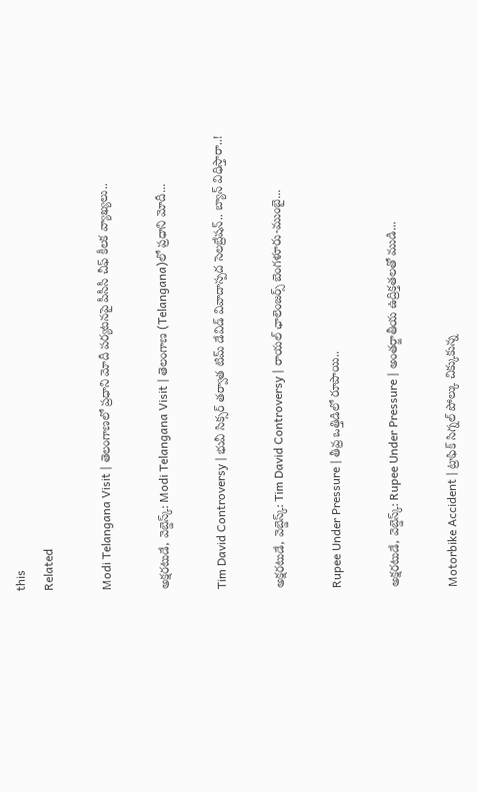this
Related

Modi Telangana Visit | తెలంగాణలో ప్రధాని మోదీ పర్యటనపై పీసీసీ చీఫ్ కీలక వ్యాఖ్యలు..

అక్షరటుడే, వెబ్డెస్క్: Modi Telangana Visit | తెలంగాణ (Telangana)లో ప్రధాని మోదీ...

Tim David Controversy | భువీ సిక్సర్ తర్వాత టిమ్ డేవిడ్ వివాదాస్పద సెలబ్రేషన్.. బ్యాన్ విధిస్తారా..!

అక్షరటుడే, వెబ్డెస్క్: Tim David Controversy | రాయ‌ల్ ఛాలెంజ‌ర్స్ బెంగ‌ళూరు-ముంబై...

Rupee Under Pressure | తీవ్ర ఒత్తిడిలో రూపాయి..

అక్షరటుడే, వెబ్డెస్క్: Rupee Under Pressure | అంతర్జాతీయ ఉద్రిక్తతలతో ముడి...

Motorbike Accident | ట్రాఫిక్ సిగ్నల్ పోల్కు చిక్కుకున్న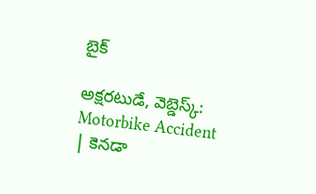బైక్

అక్షరటుడే, వెబ్డెస్క్: Motorbike Accident | కెనడా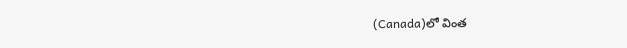(Canada)లో వింత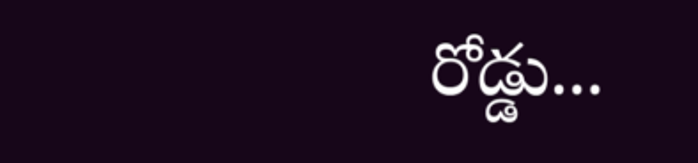రోడ్డు...